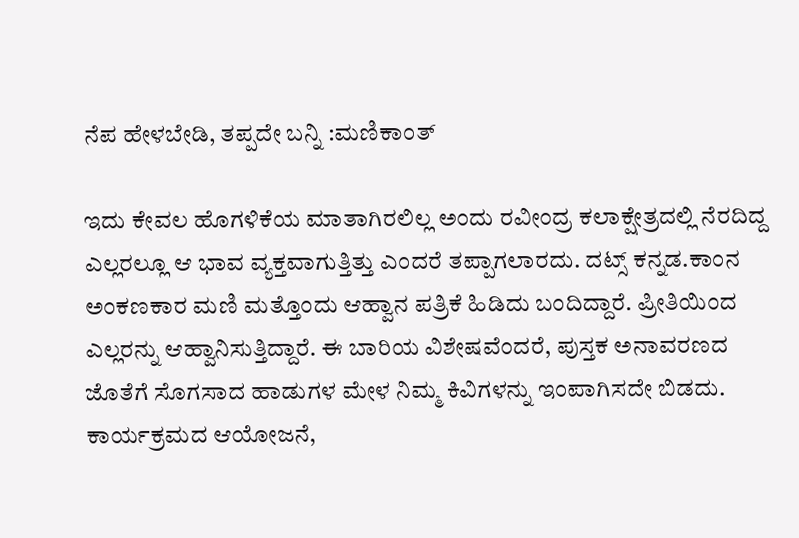ನೆಪ ಹೇಳಬೇಡಿ, ತಪ್ಪದೇ ಬನ್ನಿ :ಮಣಿಕಾಂತ್

ಇದು ಕೇವಲ ಹೊಗಳಿಕೆಯ ಮಾತಾಗಿರಲಿಲ್ಲ ಅಂದು ರವೀಂದ್ರ ಕಲಾಕ್ಷೇತ್ರದಲ್ಲಿ ನೆರದಿದ್ದ ಎಲ್ಲರಲ್ಲೂ ಆ ಭಾವ ವ್ಯಕ್ತವಾಗುತ್ತಿತ್ತು ಎಂದರೆ ತಪ್ಪಾಗಲಾರದು. ದಟ್ಸ್ ಕನ್ನಡ.ಕಾಂನ ಅಂಕಣಕಾರ ಮಣಿ ಮತ್ತೊಂದು ಆಹ್ವಾನ ಪತ್ರಿಕೆ ಹಿಡಿದು ಬಂದಿದ್ದಾರೆ. ಪ್ರೀತಿಯಿಂದ ಎಲ್ಲರನ್ನು ಆಹ್ವಾನಿಸುತ್ತಿದ್ದಾರೆ. ಈ ಬಾರಿಯ ವಿಶೇಷವೆಂದರೆ, ಪುಸ್ತಕ ಅನಾವರಣದ ಜೊತೆಗೆ ಸೊಗಸಾದ ಹಾಡುಗಳ ಮೇಳ ನಿಮ್ಮ ಕಿವಿಗಳನ್ನು ಇಂಪಾಗಿಸದೇ ಬಿಡದು. ಕಾರ್ಯಕ್ರಮದ ಆಯೋಜನೆ,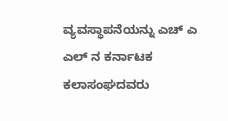ವ್ಯವಸ್ಥಾಪನೆಯನ್ನು ಎಚ್ ಎ ಎಲ್ ನ ಕರ್ನಾಟಕ ಕಲಾಸಂಘದವರು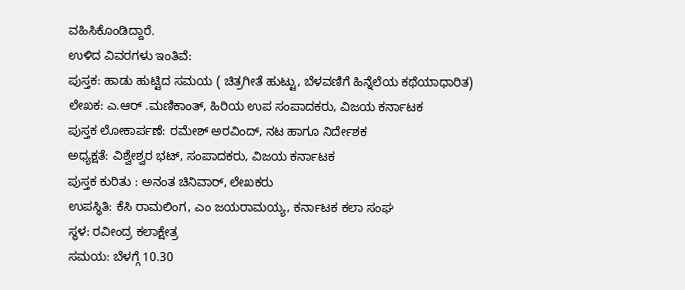ವಹಿಸಿಕೊಂಡಿದ್ದಾರೆ.
ಉಳಿದ ವಿವರಗಳು ಇಂತಿವೆ:
ಪುಸ್ತಕ: ಹಾಡು ಹುಟ್ಟಿದ ಸಮಯ ( ಚಿತ್ರಗೀತೆ ಹುಟ್ಟು, ಬೆಳವಣಿಗೆ ಹಿನ್ನೆಲೆಯ ಕಥೆಯಾಧಾರಿತ)
ಲೇಖಕ: ಎ.ಆರ್ .ಮಣಿಕಾಂತ್, ಹಿರಿಯ ಉಪ ಸಂಪಾದಕರು, ವಿಜಯ ಕರ್ನಾಟಕ
ಪುಸ್ತಕ ಲೋಕಾರ್ಪಣೆ: ರಮೇಶ್ ಅರವಿಂದ್, ನಟ ಹಾಗೂ ನಿರ್ದೇಶಕ
ಅಧ್ಯಕ್ಷತೆ: ವಿಶ್ವೇಶ್ವರ ಭಟ್, ಸಂಪಾದಕರು, ವಿಜಯ ಕರ್ನಾಟಕ
ಪುಸ್ತಕ ಕುರಿತು : ಅನಂತ ಚಿನಿವಾರ್, ಲೇಖಕರು
ಉಪಸ್ಥಿತಿ: ಕೆಸಿ ರಾಮಲಿಂಗ, ಎಂ ಜಯರಾಮಯ್ಯ, ಕರ್ನಾಟಕ ಕಲಾ ಸಂಘ
ಸ್ಥಳ: ರವೀಂದ್ರ ಕಲಾಕ್ಷೇತ್ರ
ಸಮಯ: ಬೆಳಗ್ಗೆ 10.30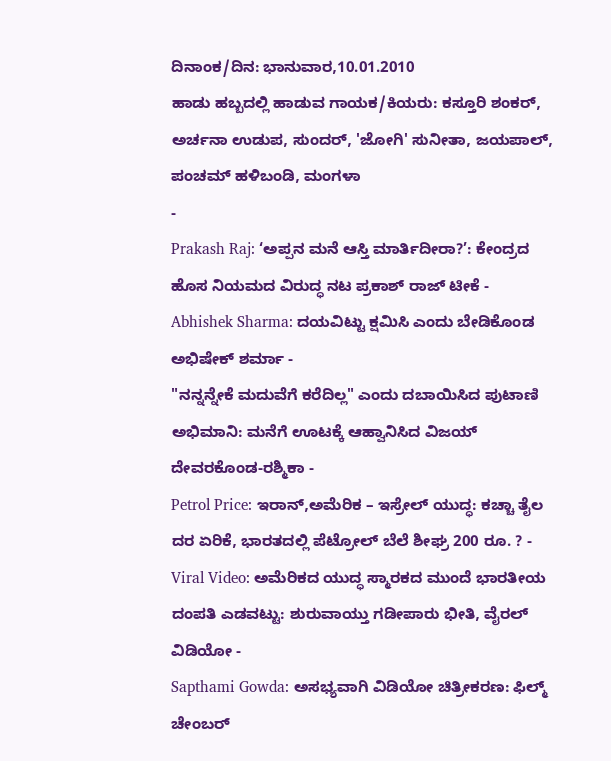ದಿನಾಂಕ/ದಿನ: ಭಾನುವಾರ,10.01.2010
ಹಾಡು ಹಬ್ಬದಲ್ಲಿ ಹಾಡುವ ಗಾಯಕ/ಕಿಯರು: ಕಸ್ತೂರಿ ಶಂಕರ್, ಅರ್ಚನಾ ಉಡುಪ, ಸುಂದರ್, 'ಜೋಗಿ' ಸುನೀತಾ, ಜಯಪಾಲ್, ಪಂಚಮ್ ಹಳಿಬಂಡಿ, ಮಂಗಳಾ
-
Prakash Raj: ‘ಅಪ್ಪನ ಮನೆ ಆಸ್ತಿ ಮಾರ್ತಿದೀರಾ?’: ಕೇಂದ್ರದ ಹೊಸ ನಿಯಮದ ವಿರುದ್ಧ ನಟ ಪ್ರಕಾಶ್ ರಾಜ್ ಟೀಕೆ -
Abhishek Sharma: ದಯವಿಟ್ಟು ಕ್ಷಮಿಸಿ ಎಂದು ಬೇಡಿಕೊಂಡ ಅಭಿಷೇಕ್ ಶರ್ಮಾ -
"ನನ್ನನ್ನೇಕೆ ಮದುವೆಗೆ ಕರೆದಿಲ್ಲ" ಎಂದು ದಬಾಯಿಸಿದ ಪುಟಾಣಿ ಅಭಿಮಾನಿ: ಮನೆಗೆ ಊಟಕ್ಕೆ ಆಹ್ವಾನಿಸಿದ ವಿಜಯ್ ದೇವರಕೊಂಡ-ರಶ್ಮಿಕಾ -
Petrol Price: ಇರಾನ್,ಅಮೆರಿಕ – ಇಸ್ರೇಲ್ ಯುದ್ಧ: ಕಚ್ಚಾ ತೈಲ ದರ ಏರಿಕೆ, ಭಾರತದಲ್ಲಿ ಪೆಟ್ರೋಲ್ ಬೆಲೆ ಶೀಘ್ರ 200 ರೂ. ? -
Viral Video: ಅಮೆರಿಕದ ಯುದ್ಧ ಸ್ಮಾರಕದ ಮುಂದೆ ಭಾರತೀಯ ದಂಪತಿ ಎಡವಟ್ಟು: ಶುರುವಾಯ್ತು ಗಡೀಪಾರು ಭೀತಿ, ವೈರಲ್ ವಿಡಿಯೋ -
Sapthami Gowda: ಅಸಭ್ಯವಾಗಿ ವಿಡಿಯೋ ಚಿತ್ರೀಕರಣ: ಫಿಲ್ಮ್ ಚೇಂಬರ್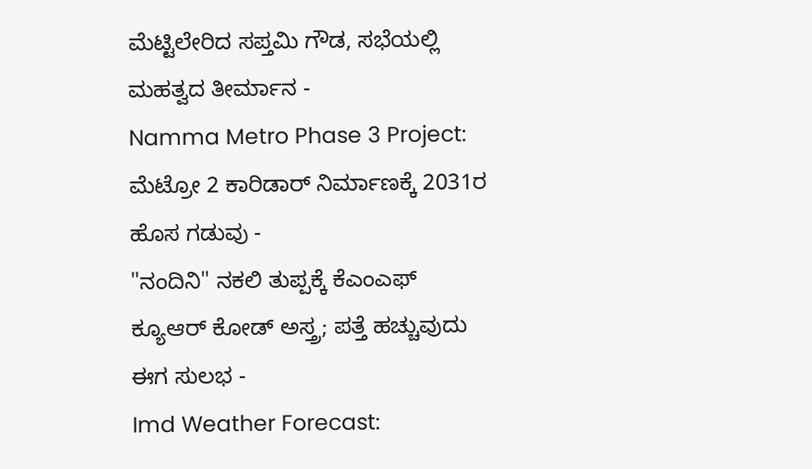ಮೆಟ್ಟಿಲೇರಿದ ಸಪ್ತಮಿ ಗೌಡ, ಸಭೆಯಲ್ಲಿ ಮಹತ್ವದ ತೀರ್ಮಾನ -
Namma Metro Phase 3 Project: ಮೆಟ್ರೋ 2 ಕಾರಿಡಾರ್ ನಿರ್ಮಾಣಕ್ಕೆ 2031ರ ಹೊಸ ಗಡುವು -
"ನಂದಿನಿ" ನಕಲಿ ತುಪ್ಪಕ್ಕೆ ಕೆಎಂಎಫ್ ಕ್ಯೂಆರ್ ಕೋಡ್ ಅಸ್ತ್ರ; ಪತ್ತೆ ಹಚ್ಚುವುದು ಈಗ ಸುಲಭ -
Imd Weather Forecast: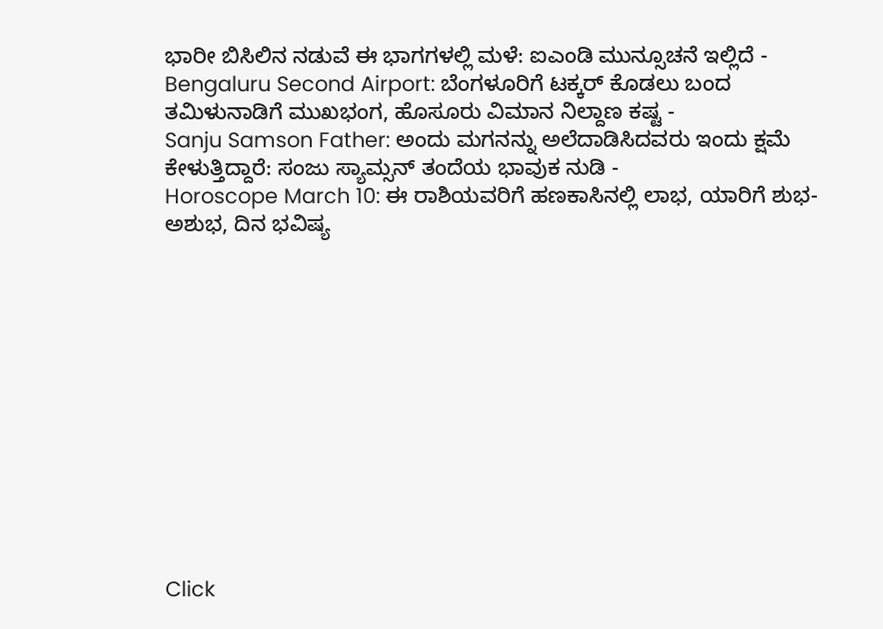ಭಾರೀ ಬಿಸಿಲಿನ ನಡುವೆ ಈ ಭಾಗಗಳಲ್ಲಿ ಮಳೆ: ಐಎಂಡಿ ಮುನ್ಸೂಚನೆ ಇಲ್ಲಿದೆ -
Bengaluru Second Airport: ಬೆಂಗಳೂರಿಗೆ ಟಕ್ಕರ್ ಕೊಡಲು ಬಂದ ತಮಿಳುನಾಡಿಗೆ ಮುಖಭಂಗ, ಹೊಸೂರು ವಿಮಾನ ನಿಲ್ದಾಣ ಕಷ್ಟ -
Sanju Samson Father: ಅಂದು ಮಗನನ್ನು ಅಲೆದಾಡಿಸಿದವರು ಇಂದು ಕ್ಷಮೆ ಕೇಳುತ್ತಿದ್ದಾರೆ: ಸಂಜು ಸ್ಯಾಮ್ಸನ್ ತಂದೆಯ ಭಾವುಕ ನುಡಿ -
Horoscope March 10: ಈ ರಾಶಿಯವರಿಗೆ ಹಣಕಾಸಿನಲ್ಲಿ ಲಾಭ, ಯಾರಿಗೆ ಶುಭ-ಅಶುಭ, ದಿನ ಭವಿಷ್ಯ












Click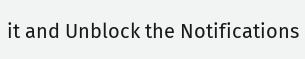it and Unblock the Notifications